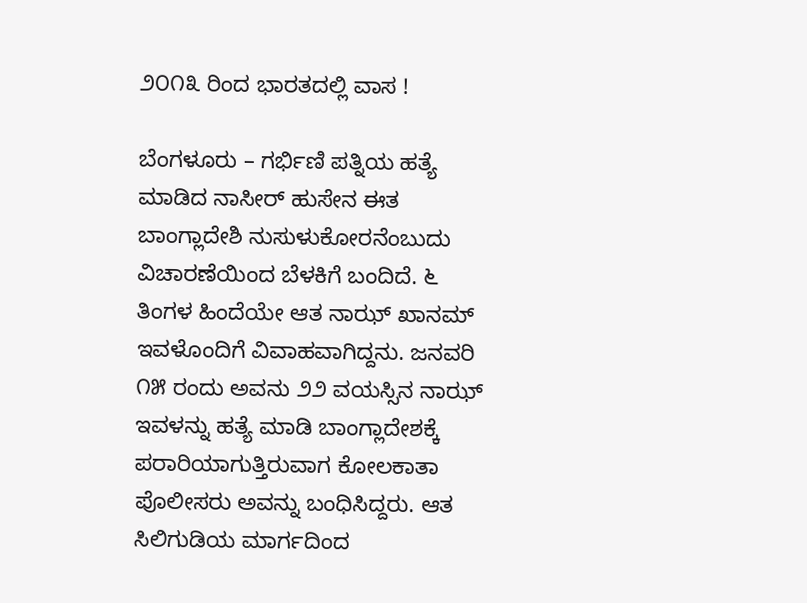೨೦೧೩ ರಿಂದ ಭಾರತದಲ್ಲಿ ವಾಸ !

ಬೆಂಗಳೂರು – ಗರ್ಭಿಣಿ ಪತ್ನಿಯ ಹತ್ಯೆ ಮಾಡಿದ ನಾಸೀರ್ ಹುಸೇನ ಈತ ಬಾಂಗ್ಲಾದೇಶಿ ನುಸುಳುಕೋರನೆಂಬುದು ವಿಚಾರಣೆಯಿಂದ ಬೆಳಕಿಗೆ ಬಂದಿದೆ. ೬ ತಿಂಗಳ ಹಿಂದೆಯೇ ಆತ ನಾಝ್ ಖಾನಮ್ ಇವಳೊಂದಿಗೆ ವಿವಾಹವಾಗಿದ್ದನು. ಜನವರಿ ೧೫ ರಂದು ಅವನು ೨೨ ವಯಸ್ಸಿನ ನಾಝ್ ಇವಳನ್ನು ಹತ್ಯೆ ಮಾಡಿ ಬಾಂಗ್ಲಾದೇಶಕ್ಕೆ ಪರಾರಿಯಾಗುತ್ತಿರುವಾಗ ಕೋಲಕಾತಾ ಪೊಲೀಸರು ಅವನ್ನು ಬಂಧಿಸಿದ್ದರು. ಆತ ಸಿಲಿಗುಡಿಯ ಮಾರ್ಗದಿಂದ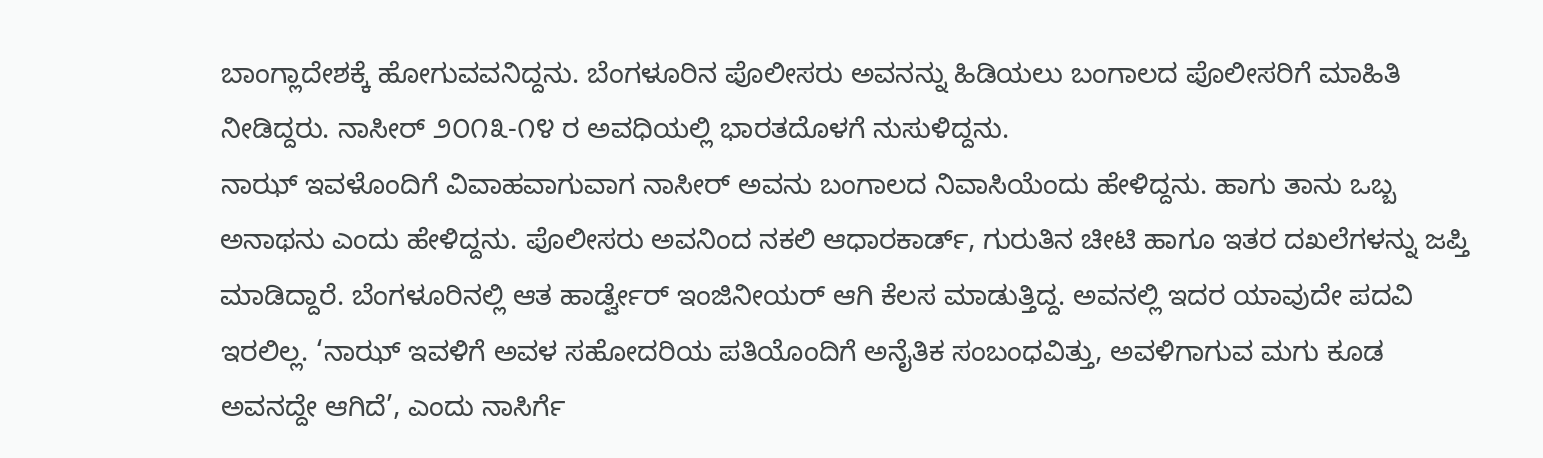ಬಾಂಗ್ಲಾದೇಶಕ್ಕೆ ಹೋಗುವವನಿದ್ದನು. ಬೆಂಗಳೂರಿನ ಪೊಲೀಸರು ಅವನನ್ನು ಹಿಡಿಯಲು ಬಂಗಾಲದ ಪೊಲೀಸರಿಗೆ ಮಾಹಿತಿ ನೀಡಿದ್ದರು. ನಾಸೀರ್ ೨೦೧೩-೧೪ ರ ಅವಧಿಯಲ್ಲಿ ಭಾರತದೊಳಗೆ ನುಸುಳಿದ್ದನು.
ನಾಝ್ ಇವಳೊಂದಿಗೆ ವಿವಾಹವಾಗುವಾಗ ನಾಸೀರ್ ಅವನು ಬಂಗಾಲದ ನಿವಾಸಿಯೆಂದು ಹೇಳಿದ್ದನು. ಹಾಗು ತಾನು ಒಬ್ಬ ಅನಾಥನು ಎಂದು ಹೇಳಿದ್ದನು. ಪೊಲೀಸರು ಅವನಿಂದ ನಕಲಿ ಆಧಾರಕಾರ್ಡ್, ಗುರುತಿನ ಚೀಟಿ ಹಾಗೂ ಇತರ ದಖಲೆಗಳನ್ನು ಜಪ್ತಿ ಮಾಡಿದ್ದಾರೆ. ಬೆಂಗಳೂರಿನಲ್ಲಿ ಆತ ಹಾರ್ಡ್ವೇರ್ ಇಂಜಿನೀಯರ್ ಆಗಿ ಕೆಲಸ ಮಾಡುತ್ತಿದ್ದ. ಅವನಲ್ಲಿ ಇದರ ಯಾವುದೇ ಪದವಿ ಇರಲಿಲ್ಲ. ‘ನಾಝ್ ಇವಳಿಗೆ ಅವಳ ಸಹೋದರಿಯ ಪತಿಯೊಂದಿಗೆ ಅನೈತಿಕ ಸಂಬಂಧವಿತ್ತು, ಅವಳಿಗಾಗುವ ಮಗು ಕೂಡ ಅವನದ್ದೇ ಆಗಿದೆ’, ಎಂದು ನಾಸಿರ್ಗೆ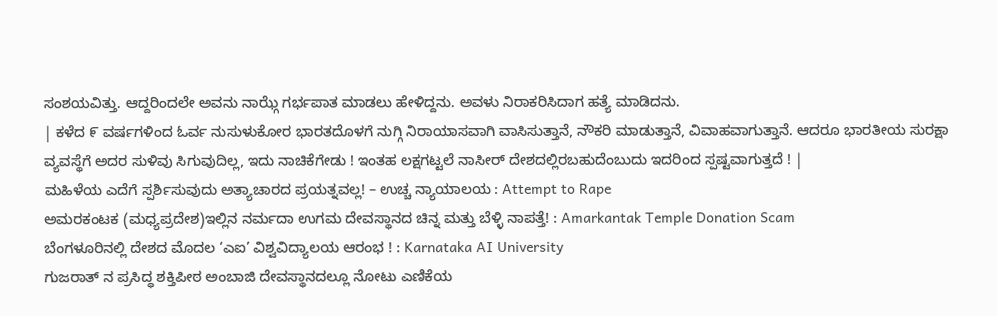ಸಂಶಯವಿತ್ತು. ಆದ್ದರಿಂದಲೇ ಅವನು ನಾಝ್ಗೆ ಗರ್ಭಪಾತ ಮಾಡಲು ಹೇಳಿದ್ದನು. ಅವಳು ನಿರಾಕರಿಸಿದಾಗ ಹತ್ಯೆ ಮಾಡಿದನು.
| ಕಳೆದ ೯ ವರ್ಷಗಳಿಂದ ಓರ್ವ ನುಸುಳುಕೋರ ಭಾರತದೊಳಗೆ ನುಗ್ಗಿ ನಿರಾಯಾಸವಾಗಿ ವಾಸಿಸುತ್ತಾನೆ, ನೌಕರಿ ಮಾಡುತ್ತಾನೆ, ವಿವಾಹವಾಗುತ್ತಾನೆ. ಆದರೂ ಭಾರತೀಯ ಸುರಕ್ಷಾ ವ್ಯವಸ್ಥೆಗೆ ಅದರ ಸುಳಿವು ಸಿಗುವುದಿಲ್ಲ, ಇದು ನಾಚಿಕೆಗೇಡು ! ಇಂತಹ ಲಕ್ಷಗಟ್ಟಲೆ ನಾಸೀರ್ ದೇಶದಲ್ಲಿರಬಹುದೆಂಬುದು ಇದರಿಂದ ಸ್ಪಷ್ಟವಾಗುತ್ತದೆ ! |
ಮಹಿಳೆಯ ಎದೆಗೆ ಸ್ಪರ್ಶಿಸುವುದು ಅತ್ಯಾಚಾರದ ಪ್ರಯತ್ನವಲ್ಲ! – ಉಚ್ಚ ನ್ಯಾಯಾಲಯ : Attempt to Rape
ಅಮರಕಂಟಕ (ಮಧ್ಯಪ್ರದೇಶ)ಇಲ್ಲಿನ ನರ್ಮದಾ ಉಗಮ ದೇವಸ್ಥಾನದ ಚಿನ್ನ ಮತ್ತು ಬೆಳ್ಳಿ ನಾಪತ್ತೆ! : Amarkantak Temple Donation Scam
ಬೆಂಗಳೂರಿನಲ್ಲಿ ದೇಶದ ಮೊದಲ ‘ಎಐ’ ವಿಶ್ವವಿದ್ಯಾಲಯ ಆರಂಭ ! : Karnataka AI University
ಗುಜರಾತ್ ನ ಪ್ರಸಿದ್ಧ ಶಕ್ತಿಪೀಠ ಅಂಬಾಜಿ ದೇವಸ್ಥಾನದಲ್ಲೂ ನೋಟು ಎಣಿಕೆಯ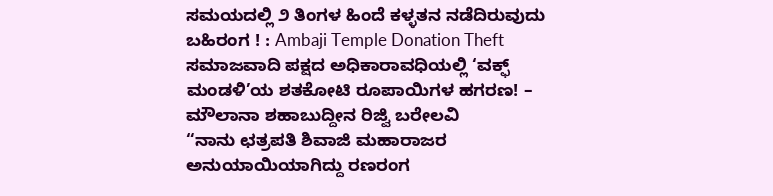ಸಮಯದಲ್ಲಿ ೨ ತಿಂಗಳ ಹಿಂದೆ ಕಳ್ಳತನ ನಡೆದಿರುವುದು ಬಹಿರಂಗ ! : Ambaji Temple Donation Theft
ಸಮಾಜವಾದಿ ಪಕ್ಷದ ಅಧಿಕಾರಾವಧಿಯಲ್ಲಿ ‘ವಕ್ಫ್ ಮಂಡಳಿ’ಯ ಶತಕೋಟಿ ರೂಪಾಯಿಗಳ ಹಗರಣ! – ಮೌಲಾನಾ ಶಹಾಬುದ್ದೀನ ರಿಜ್ವಿ ಬರೇಲವಿ
“ನಾನು ಛತ್ರಪತಿ ಶಿವಾಜಿ ಮಹಾರಾಜರ ಅನುಯಾಯಿಯಾಗಿದ್ದು ರಣರಂಗ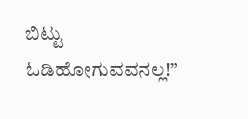ಬಿಟ್ಟು ಓಡಿಹೋಗುವವನಲ್ಲ!”